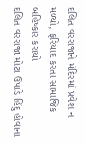દલિત વરરાજાને મંદિરમાં પ્રવેશ ન મળ્યો, ફરિયાદ કરતા સામાજિક બહિષ્કાર કરાયો
દલિત વરરાજા મોટા ઉપાડે હિંદુ હોવાના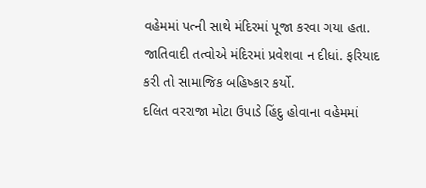વહેમમાં પત્ની સાથે મંદિરમાં પૂજા કરવા ગયા હતા. જાતિવાદી તત્વોએ મંદિરમાં પ્રવેશવા ન દીધાં. ફરિયાદ કરી તો સામાજિક બહિષ્કાર કર્યો.
દલિત વરરાજા મોટા ઉપાડે હિંદુ હોવાના વહેમમાં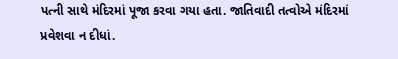પત્ની સાથે મંદિરમાં પૂજા કરવા ગયા હતા. જાતિવાદી તત્વોએ મંદિરમાં પ્રવેશવા ન દીધાં.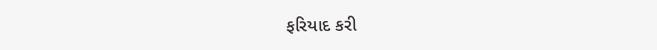ફરિયાદ કરી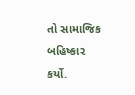તો સામાજિક બહિષ્કાર કર્યો.